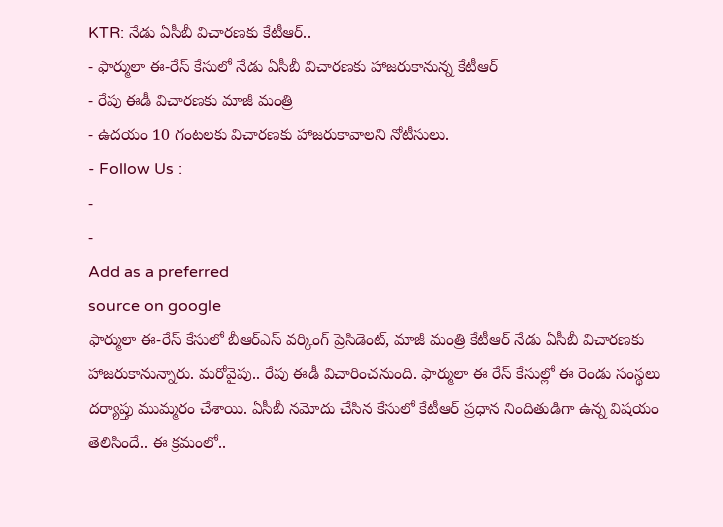KTR: నేడు ఏసీబీ విచారణకు కేటీఆర్..
- ఫార్ములా ఈ-రేస్ కేసులో నేడు ఏసీబీ విచారణకు హాజరుకానున్న కేటీఆర్
- రేపు ఈడీ విచారణకు మాజీ మంత్రి
- ఉదయం 10 గంటలకు విచారణకు హాజరుకావాలని నోటీసులు.
- Follow Us :
-
-
Add as a preferred
source on google
ఫార్ములా ఈ-రేస్ కేసులో బీఆర్ఎస్ వర్కింగ్ ప్రెసిడెంట్, మాజీ మంత్రి కేటీఆర్ నేడు ఏసీబీ విచారణకు హాజరుకానున్నారు. మరోవైపు.. రేపు ఈడీ విచారించనుంది. ఫార్ములా ఈ రేస్ కేసుల్లో ఈ రెండు సంస్థలు దర్యాప్తు ముమ్మరం చేశాయి. ఏసీబీ నమోదు చేసిన కేసులో కేటీఆర్ ప్రధాన నిందితుడిగా ఉన్న విషయం తెలిసిందే.. ఈ క్రమంలో..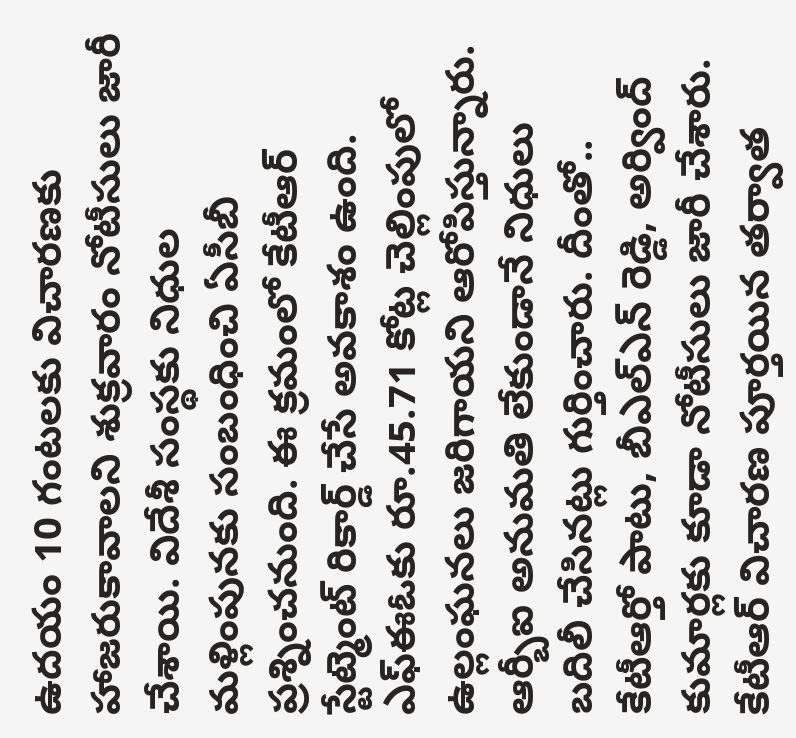ఉదయం 10 గంటలకు విచారణకు హాజరుకావాలని శుక్రవారం నోటీసులు జారీ చేశాయి. విదేశీ సంస్థకు నిధుల మళ్లింపునకు సంబంధించి ఏసీబీ ప్రశ్నించనుంది. ఈ క్రమంలో కేటీఆర్ స్టేట్మెంట్ రికార్డ్ చేసే అవకాశం ఉంది. ఎఫ్ఈఓకు రూ.45.71 కోట్ల చెల్లింపులో ఉల్లంఘనలు జరిగాయని ఆరోపిస్తున్నారు. ఆర్బీఐ అనుమతి లేకుండానే నిధులు బదిలీ చేసినట్లు గుర్తించారు. దీంతో.. కేటీఆర్తో పాటు, బీఎల్ఎన్ రెడ్డి, అర్వింద్ కుమార్లకు కూడా నోటీసులు జారీ చేశారు. కేటీఆర్ విచారణ పూర్తయిన తర్వాత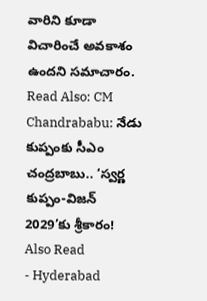వారిని కూడా విచారించే అవకాశం ఉందని సమాచారం.
Read Also: CM Chandrababu: నేడు కుప్పంకు సీఎం చంద్రబాబు.. ‘స్వర్ణ కుప్పం-విజన్ 2029’కు శ్రీకారం!
Also Read
- Hyderabad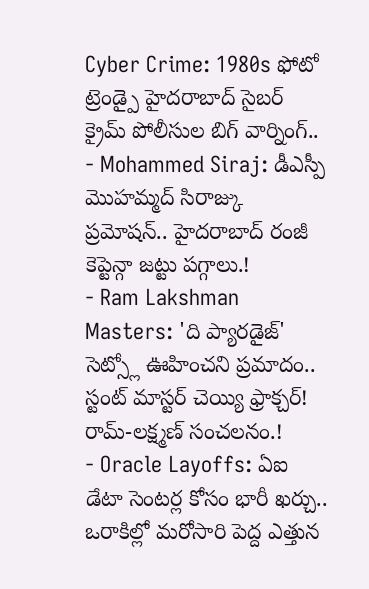Cyber Crime: 1980s ఫోటో ట్రెండ్పై హైదరాబాద్ సైబర్ క్రైమ్ పోలీసుల బిగ్ వార్నింగ్..
- Mohammed Siraj: డీఎస్పీ మొహమ్మద్ సిరాజ్కు ప్రమోషన్.. హైదరాబాద్ రంజీ కెప్టెన్గా జట్టు పగ్గాలు.!
- Ram Lakshman Masters: 'ది ప్యారడైజ్' సెట్స్లో ఊహించని ప్రమాదం.. స్టంట్ మాస్టర్ చెయ్యి ఫ్రాక్చర్! రామ్-లక్ష్మణ్ సంచలనం.!
- Oracle Layoffs: ఏఐ డేటా సెంటర్ల కోసం భారీ ఖర్చు.. ఒరాకిల్లో మరోసారి పెద్ద ఎత్తున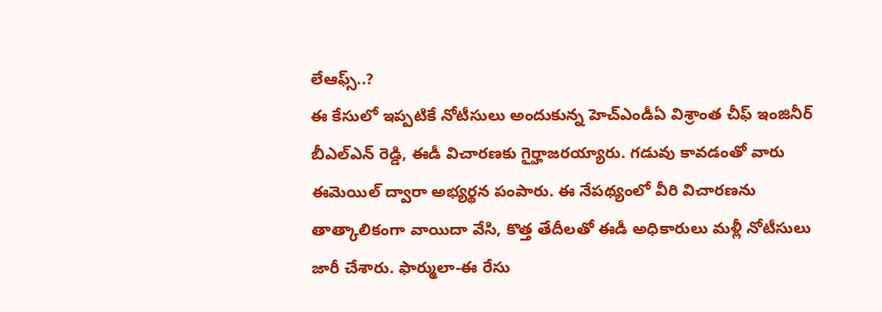లేఆఫ్స్..?
ఈ కేసులో ఇప్పటికే నోటీసులు అందుకున్న హెచ్ఎండీఏ విశ్రాంత చీఫ్ ఇంజినీర్ బీఎల్ఎన్ రెడ్డి, ఈడీ విచారణకు గైర్హాజరయ్యారు. గడువు కావడంతో వారు ఈమెయిల్ ద్వారా అభ్యర్థన పంపారు. ఈ నేపథ్యంలో వీరి విచారణను తాత్కాలికంగా వాయిదా వేసి, కొత్త తేదీలతో ఈడీ అధికారులు మళ్లీ నోటీసులు జారీ చేశారు. ఫార్ములా-ఈ రేసు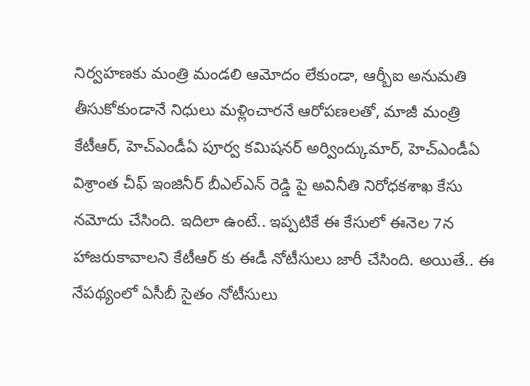నిర్వహణకు మంత్రి మండలి ఆమోదం లేకుండా, ఆర్బీఐ అనుమతి తీసుకోకుండానే నిధులు మళ్లించారనే ఆరోపణలతో, మాజీ మంత్రి కేటీఆర్, హెచ్ఎండీఏ పూర్వ కమిషనర్ అర్వింద్కుమార్, హెచ్ఎండీఏ విశ్రాంత చీఫ్ ఇంజినీర్ బీఎల్ఎన్ రెడ్డి పై అవినీతి నిరోధకశాఖ కేసు నమోదు చేసింది. ఇదిలా ఉంటే.. ఇప్పటికే ఈ కేసులో ఈనెల 7న హాజరుకావాలని కేటీఆర్ కు ఈడీ నోటీసులు జారీ చేసింది. అయితే.. ఈ నేపథ్యంలో ఏసీబీ సైతం నోటీసులు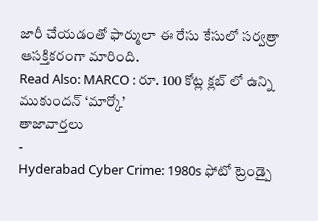జారీ చేయడంతో ఫార్ములా ఈ రేసు కేసులో సర్వత్రా ఆసక్తికరంగా మారింది.
Read Also: MARCO : రూ. 100 కోట్ల క్లబ్ లో ఉన్ని ముకుందన్ ‘మార్కో’
తాజావార్తలు
-
Hyderabad Cyber Crime: 1980s ఫోటో ట్రెండ్పై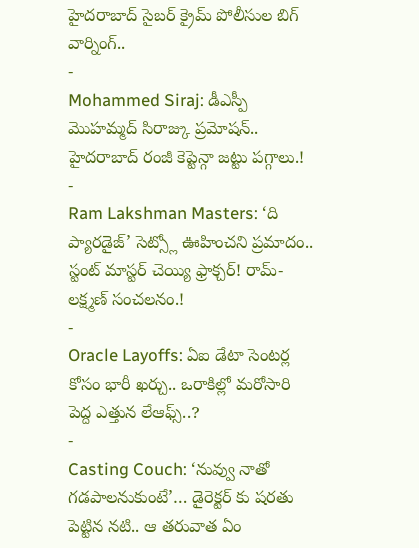హైదరాబాద్ సైబర్ క్రైమ్ పోలీసుల బిగ్ వార్నింగ్..
-
Mohammed Siraj: డీఎస్పీ మొహమ్మద్ సిరాజ్కు ప్రమోషన్.. హైదరాబాద్ రంజీ కెప్టెన్గా జట్టు పగ్గాలు.!
-
Ram Lakshman Masters: ‘ది ప్యారడైజ్’ సెట్స్లో ఊహించని ప్రమాదం.. స్టంట్ మాస్టర్ చెయ్యి ఫ్రాక్చర్! రామ్-లక్ష్మణ్ సంచలనం.!
-
Oracle Layoffs: ఏఐ డేటా సెంటర్ల కోసం భారీ ఖర్చు.. ఒరాకిల్లో మరోసారి పెద్ద ఎత్తున లేఆఫ్స్..?
-
Casting Couch: ‘నువ్వు నాతో గడపాలనుకుంటే’… డైరెక్టర్ కు షరతు పెట్టిన నటి.. ఆ తరువాత ఏం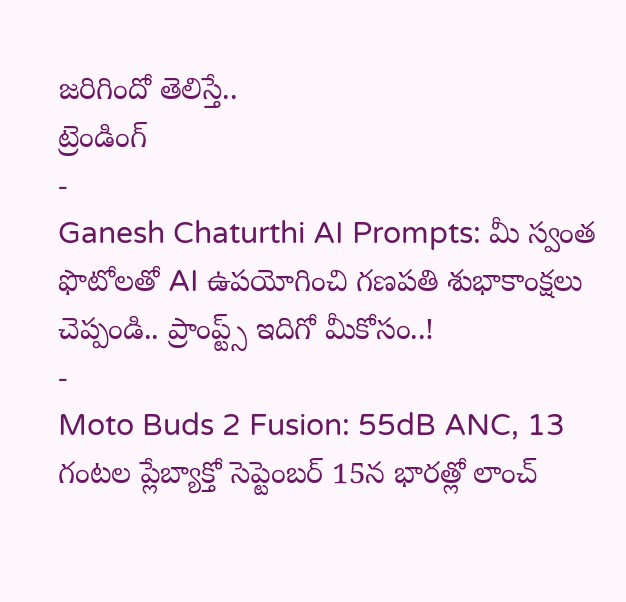జరిగిందో తెలిస్తే..
ట్రెండింగ్
-
Ganesh Chaturthi AI Prompts: మీ స్వంత ఫొటోలతో AI ఉపయోగించి గణపతి శుభాకాంక్షలు చెప్పండి.. ప్రాంప్ట్స్ ఇదిగో మీకోసం..!
-
Moto Buds 2 Fusion: 55dB ANC, 13 గంటల ప్లేబ్యాక్తో సెప్టెంబర్ 15న భారత్లో లాంచ్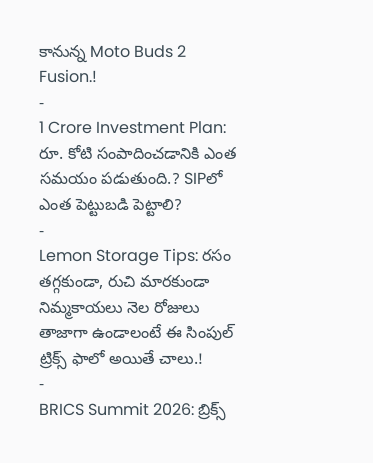కానున్న Moto Buds 2 Fusion.!
-
1 Crore Investment Plan: రూ. కోటి సంపాదించడానికి ఎంత సమయం పడుతుంది.? SIPలో ఎంత పెట్టుబడి పెట్టాలి?
-
Lemon Storage Tips: రసం తగ్గకుండా, రుచి మారకుండా నిమ్మకాయలు నెల రోజులు తాజాగా ఉండాలంటే ఈ సింపుల్ ట్రిక్స్ ఫాలో అయితే చాలు.!
-
BRICS Summit 2026: బ్రిక్స్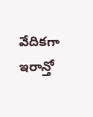వేదికగా ఇరాన్తో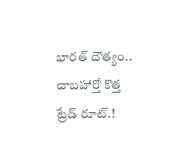భారత్ దౌత్యం.. చాబహార్తో కొత్త ట్రేడ్ రూట్.!